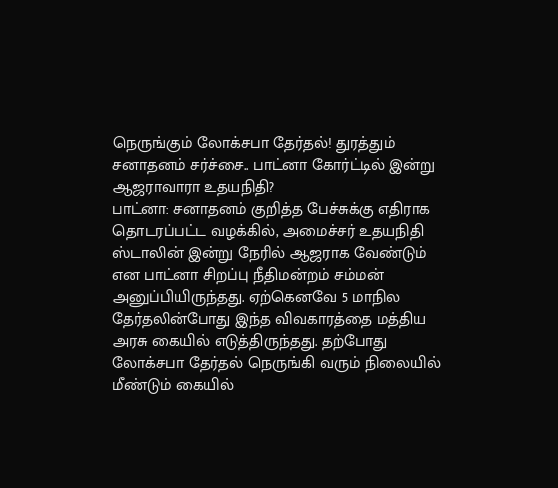நெருங்கும் லோக்சபா தேர்தல்! துரத்தும் சனாதனம் சர்ச்சை.. பாட்னா கோர்ட்டில் இன்று ஆஜராவாரா உதயநிதி?
பாட்னா: சனாதனம் குறித்த பேச்சுக்கு எதிராக தொடரப்பட்ட வழக்கில், அமைச்சர் உதயநிதி ஸ்டாலின் இன்று நேரில் ஆஜராக வேண்டும் என பாட்னா சிறப்பு நீதிமன்றம் சம்மன் அனுப்பியிருந்தது. ஏற்கெனவே 5 மாநில தேர்தலின்போது இந்த விவகாரத்தை மத்திய அரசு கையில் எடுத்திருந்தது. தற்போது லோக்சபா தேர்தல் நெருங்கி வரும் நிலையில் மீண்டும் கையில்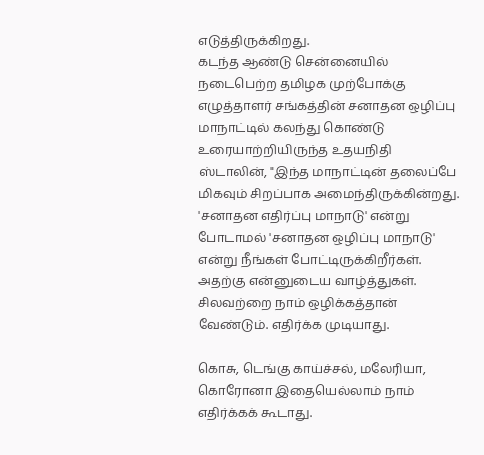எடுத்திருக்கிறது.
கடந்த ஆண்டு சென்னையில் நடைபெற்ற தமிழக முற்போக்கு எழுத்தாளர் சங்கத்தின் சனாதன ஒழிப்பு மாநாட்டில் கலந்து கொண்டு உரையாற்றியிருந்த உதயநிதி ஸ்டாலின், "இந்த மாநாட்டின் தலைப்பே மிகவும் சிறப்பாக அமைந்திருக்கின்றது. 'சனாதன எதிர்ப்பு மாநாடு' என்று போடாமல் 'சனாதன ஒழிப்பு மாநாடு' என்று நீங்கள் போட்டிருக்கிறீர்கள். அதற்கு என்னுடைய வாழ்த்துகள். சிலவற்றை நாம் ஒழிக்கத்தான் வேண்டும். எதிர்க்க முடியாது.

கொசு, டெங்கு காய்ச்சல், மலேரியா, கொரோனா இதையெல்லாம் நாம் எதிர்க்கக் கூடாது.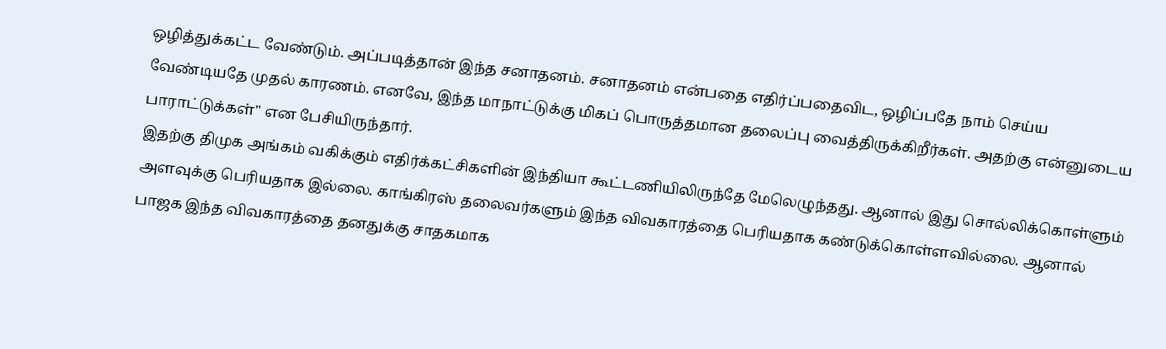ஒழித்துக்கட்ட வேண்டும். அப்படித்தான் இந்த சனாதனம். சனாதனம் என்பதை எதிர்ப்பதைவிட, ஒழிப்பதே நாம் செய்ய வேண்டியதே முதல் காரணம். எனவே, இந்த மாநாட்டுக்கு மிகப் பொருத்தமான தலைப்பு வைத்திருக்கிறீர்கள். அதற்கு என்னுடைய பாராட்டுக்கள்" என பேசியிருந்தார்.
இதற்கு திமுக அங்கம் வகிக்கும் எதிர்க்கட்சிகளின் இந்தியா கூட்டணியிலிருந்தே மேலெழுந்தது. ஆனால் இது சொல்லிக்கொள்ளும் அளவுக்கு பெரியதாக இல்லை. காங்கிரஸ் தலைவர்களும் இந்த விவகாரத்தை பெரியதாக கண்டுக்கொள்ளவில்லை. ஆனால் பாஜக இந்த விவகாரத்தை தனதுக்கு சாதகமாக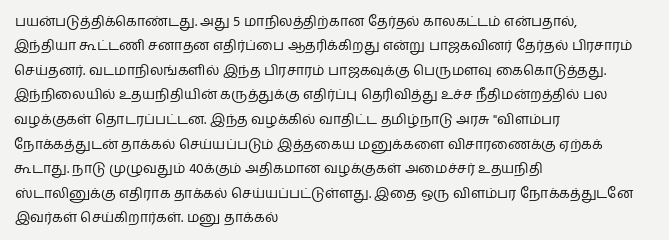பயன்படுத்திக்கொண்டது. அது 5 மாநிலத்திற்கான தேர்தல் காலகட்டம் என்பதால், இந்தியா கூட்டணி சனாதன எதிர்ப்பை ஆதரிக்கிறது என்று பாஜகவினர் தேர்தல் பிரசாரம் செய்தனர். வடமாநிலங்களில் இந்த பிரசாரம் பாஜகவுக்கு பெருமளவு கைகொடுத்தது.
இந்நிலையில் உதயநிதியின் கருத்துக்கு எதிர்ப்பு தெரிவித்து உச்ச நீதிமன்றத்தில் பல வழக்குகள் தொடரப்பட்டன. இந்த வழக்கில் வாதிட்ட தமிழ்நாடு அரசு "விளம்பர நோக்கத்துடன் தாக்கல் செய்யப்படும் இத்தகைய மனுக்களை விசாரணைக்கு ஏற்கக் கூடாது. நாடு முழுவதும் 40க்கும் அதிகமான வழக்குகள் அமைச்சர் உதயநிதி ஸ்டாலினுக்கு எதிராக தாக்கல் செய்யப்பட்டுள்ளது. இதை ஒரு விளம்பர நோக்கத்துடனே இவர்கள் செய்கிறார்கள். மனு தாக்கல்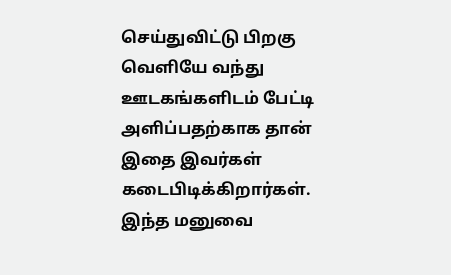செய்துவிட்டு பிறகு வெளியே வந்து ஊடகங்களிடம் பேட்டி அளிப்பதற்காக தான் இதை இவர்கள் கடைபிடிக்கிறார்கள். இந்த மனுவை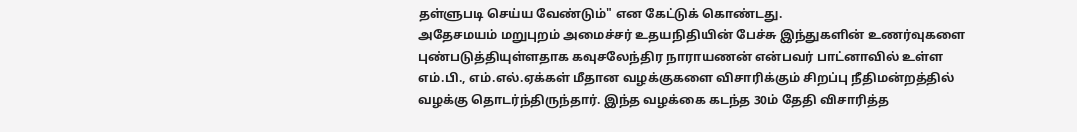தள்ளுபடி செய்ய வேண்டும்" என கேட்டுக் கொண்டது.
அதேசமயம் மறுபுறம் அமைச்சர் உதயநிதியின் பேச்சு இந்துகளின் உணர்வுகளை புண்படுத்தியுள்ளதாக கவுசலேந்திர நாராயணன் என்பவர் பாட்னாவில் உள்ள எம்.பி., எம்.எல்.ஏக்கள் மீதான வழக்குகளை விசாரிக்கும் சிறப்பு நீதிமன்றத்தில் வழக்கு தொடர்ந்திருந்தார். இந்த வழக்கை கடந்த 30ம் தேதி விசாரித்த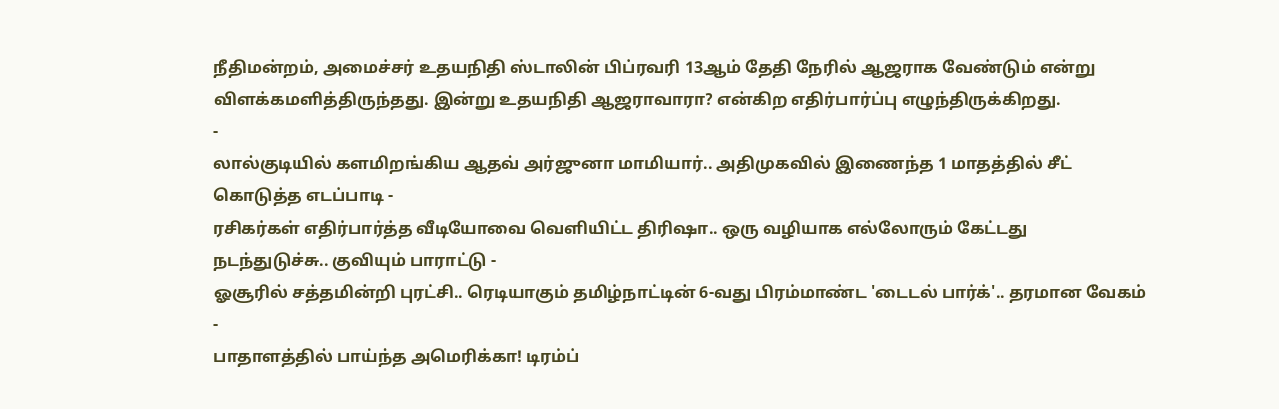நீதிமன்றம், அமைச்சர் உதயநிதி ஸ்டாலின் பிப்ரவரி 13ஆம் தேதி நேரில் ஆஜராக வேண்டும் என்று விளக்கமளித்திருந்தது. இன்று உதயநிதி ஆஜராவாரா? என்கிற எதிர்பார்ப்பு எழுந்திருக்கிறது.
-
லால்குடியில் களமிறங்கிய ஆதவ் அர்ஜுனா மாமியார்.. அதிமுகவில் இணைந்த 1 மாதத்தில் சீட் கொடுத்த எடப்பாடி -
ரசிகர்கள் எதிர்பார்த்த வீடியோவை வெளியிட்ட திரிஷா.. ஒரு வழியாக எல்லோரும் கேட்டது நடந்துடுச்சு.. குவியும் பாராட்டு -
ஓசூரில் சத்தமின்றி புரட்சி.. ரெடியாகும் தமிழ்நாட்டின் 6-வது பிரம்மாண்ட 'டைடல் பார்க்'.. தரமான வேகம் -
பாதாளத்தில் பாய்ந்த அமெரிக்கா! டிரம்ப்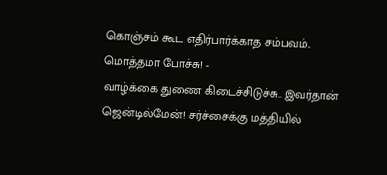கொஞ்சம் கூட எதிர்பார்க்காத சம்பவம்.. மொத்தமா போச்சு! -
வாழ்க்கை துணை கிடைச்சிடுச்சு.. இவர்தான் ஜென்டில்மேன்! சர்ச்சைக்கு மத்தியில்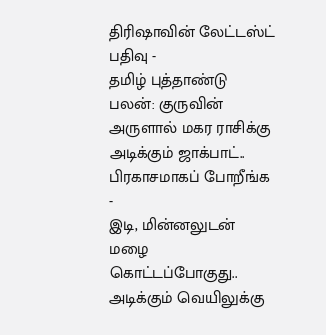திரிஷாவின் லேட்டஸ்ட் பதிவு -
தமிழ் புத்தாண்டு பலன்: குருவின் அருளால் மகர ராசிக்கு அடிக்கும் ஜாக்பாட்.. பிரகாசமாகப் போறீங்க -
இடி, மின்னலுடன் மழை கொட்டப்போகுது.. அடிக்கும் வெயிலுக்கு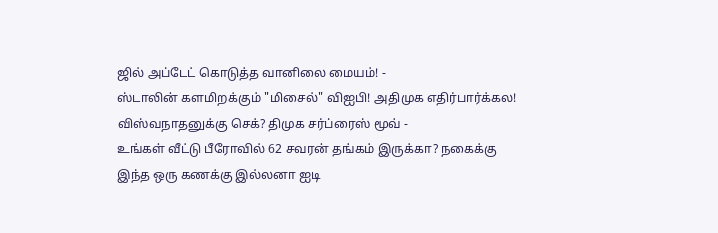ஜில் அப்டேட் கொடுத்த வானிலை மையம்! -
ஸ்டாலின் களமிறக்கும் "மிசைல்" விஐபி! அதிமுக எதிர்பார்க்கல! விஸ்வநாதனுக்கு செக்? திமுக சர்ப்ரைஸ் மூவ் -
உங்கள் வீட்டு பீரோவில் 62 சவரன் தங்கம் இருக்கா? நகைக்கு இந்த ஒரு கணக்கு இல்லனா ஐடி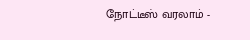நோட்டீஸ் வரலாம் -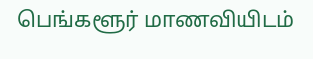பெங்களூர் மாணவியிடம்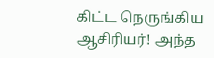கிட்ட நெருங்கிய ஆசிரியர்! அந்த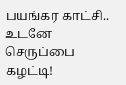பயங்கர காட்சி.. உடனே செருப்பை கழட்டி!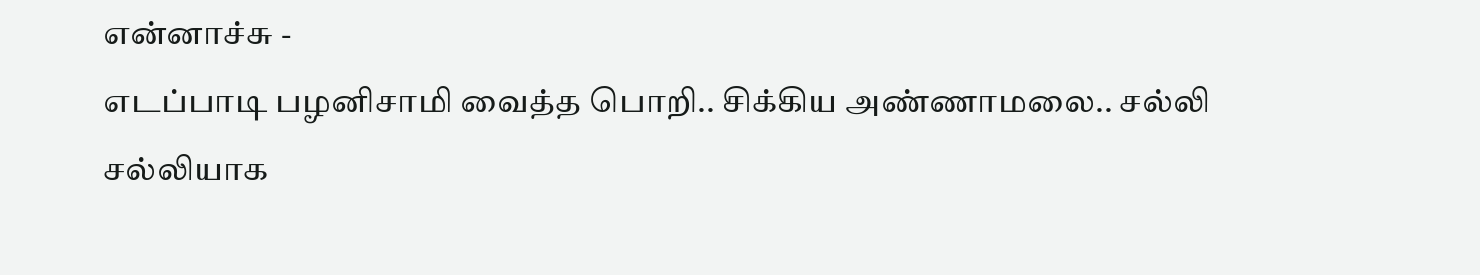என்னாச்சு -
எடப்பாடி பழனிசாமி வைத்த பொறி.. சிக்கிய அண்ணாமலை.. சல்லி சல்லியாக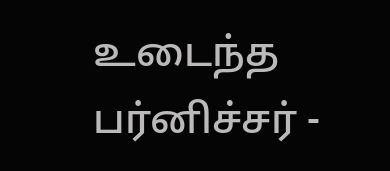உடைந்த பர்னிச்சர் -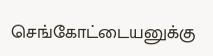செங்கோட்டையனுக்கு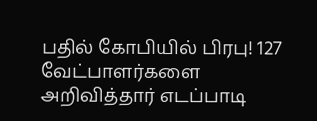பதில் கோபியில் பிரபு! 127 வேட்பாளர்களை அறிவித்தார் எடப்பாடி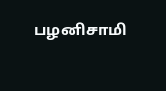பழனிசாமி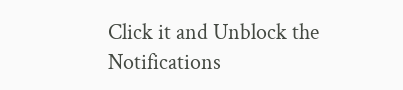Click it and Unblock the Notifications